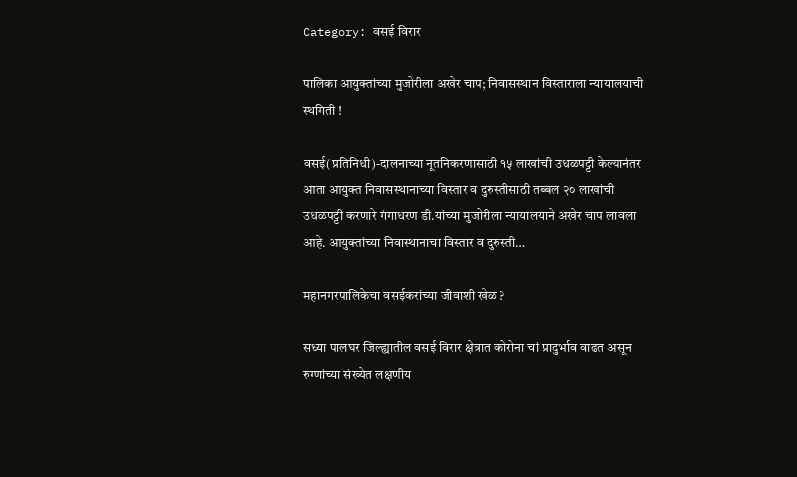Category: वसई विरार

पालिका आयुक्तांच्या मुजोरीला अखेर चाप; निवासस्थान विस्ताराला न्यायालयाची स्थगिती !

वसई(प्रतिनिधी)-दालनाच्या नूतनिकरणासाठी १५ लाखांची उधळपट्टी केल्यानंतर आता आयुक्त निवासस्थानाच्या विस्तार व दुरुस्तीसाठी तब्बल २० लाखांची उधळपट्टी करणारे गंगाधरण डी.यांच्या मुजोरीला न्यायालयाने अखेर चाप लावला आहे. आयुक्तांच्या निवास्थानाचा विस्तार व दुरुस्ती…

महानगरपालिकेचा वसईकरांच्या जीवाशी खेळ ?

सध्या पालघर जिल्ह्यातील वसई विरार क्षेत्रात कोरोना चां प्रादुर्भाव वाढत असून रुग्णांच्या संख्येत लक्षणीय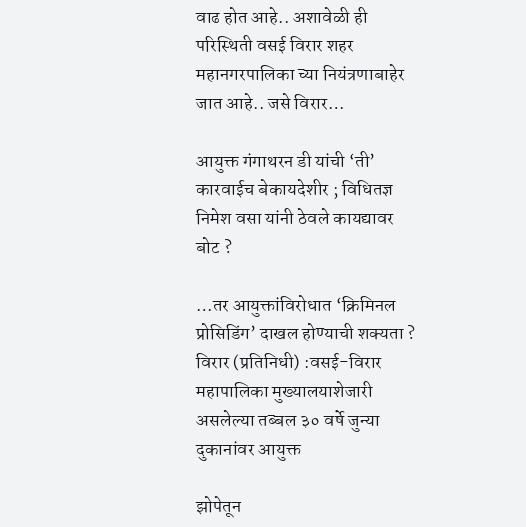वाढ होत आहे.. अशावेळी ही परिस्थिती वसई विरार शहर महानगरपालिका च्या नियंत्रणाबाहेर जात आहे.. जसे विरार…

आयुक्त गंगाथरन डी यांची ‘ती’ कारवाईच बेकायदेशीर ; विधितज्ञ निमेश वसा यांनी ठेवले कायद्यावर बोट ?

…तर आयुक्तांविरोधात ‘क्रिमिनल प्रोसिडिंग’ दाखल होण्याची शक्यता ? विरार (प्रतिनिधी) :वसई-विरार महापालिका मुख्यालयाशेजारी असलेल्या तब्बल ३० वर्षे जुन्या दुकानांवर आयुक्त

झोपेतून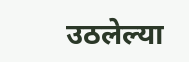उठलेल्या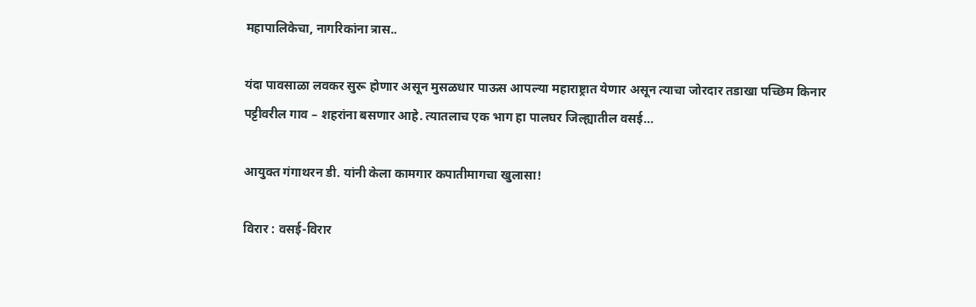महापालिकेचा, नागरिकांना त्रास..

यंदा पावसाळा लवकर सुरू होणार असून मुसळधार पाऊस आपल्या महाराष्ट्रात येणार असून त्याचा जोरदार तडाखा पच्छिम किनार पट्टीवरील गाव – शहरांना बसणार आहे. त्यातलाच एक भाग हा पालघर जिल्ह्यातील वसई…

आयुक्त गंगाथरन डी. यांनी केला कामगार कपातीमागचा खुलासा!

विरार : वसई-विरार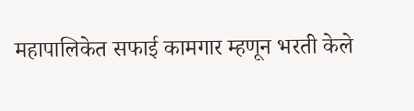महापालिकेत सफाई कामगार म्हणून भरती केले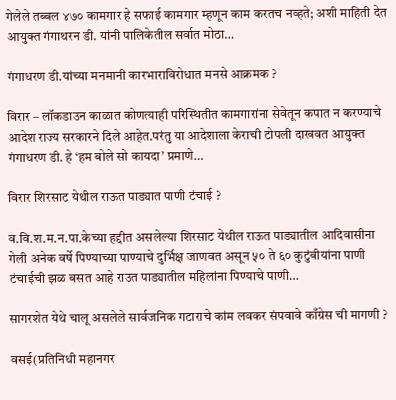गेलेले तब्बल ४७० कामगार हे सफाई कामगार म्हणून काम करतच नव्हते; अशी माहिती देत आयुक्त गंगाथरन डी. यांनी पालिकेतील सर्वात मोठा…

गंगाधरण डी.यांच्या मनमानी कारभाराविरोधात मनसे आक्रमक ?

विरार – लॉकडाउन काळात कोणत्याही परिस्थितीत कामगारांना सेवेतून कपात न करण्याचे आदेश राज्य सरकारने दिले आहेत.परंतु या आदेशाला केराची टोपली दाखवत आयुक्त गंगाधरण डी. हे ‘हम बोले सो कायदा’ प्रमाणे…

विरार शिरसाट येथील राऊत पाड्यात पाणी टंचाई ?

व.वि.श.म.न.पा.केच्या हद्दीत असलेल्या शिरसाट येथील राऊत पाड्यातील आदिवासीना गेली अनेक वर्षे पिण्याच्या पाण्याचे दुर्भिक्ष जाणवत असून ५० ते ६० कुटुंबीयांना पाणी टंचाईची झळ बसत आहे राउत पाड्यातील महिलांना पिण्याचे पाणी…

सागरशेत येथे चालू असलेले सार्वजनिक गटाराचे कांम लवकर संपवावे काँग्रेस ची मागणी ?

वसई(प्रतिनिधी महानगर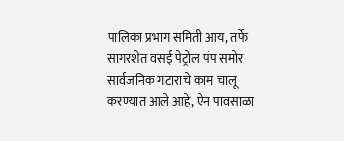पालिका प्रभाग समिती आय, तर्फे सागरशेत वसई पेट्रोल पंप समोर सार्वजनिक गटाराचे काम चालू करण्यात आले आहे, ऐन पावसाळा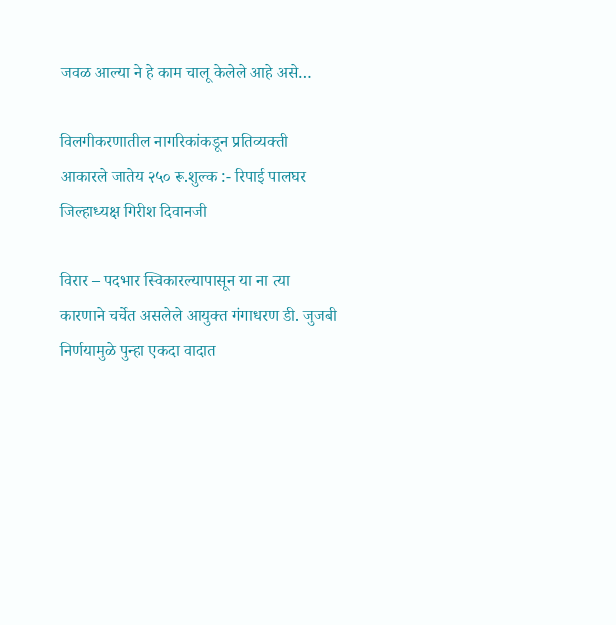जवळ आल्या ने हे काम चालू केलेले आहे असे…

विलगीकरणातील नागरिकांकडून प्रतिव्यक्ती आकारले जातेय २५० रू.शुल्क :- रिपाई पालघर जिल्हाध्यक्ष गिरीश दिवानजी

विरार – पदभार स्विकारल्यापासून या ना त्या कारणाने चर्चेत असलेले आयुक्त गंगाधरण डी. जुजबी निर्णयामुळे पुन्हा एकदा वादात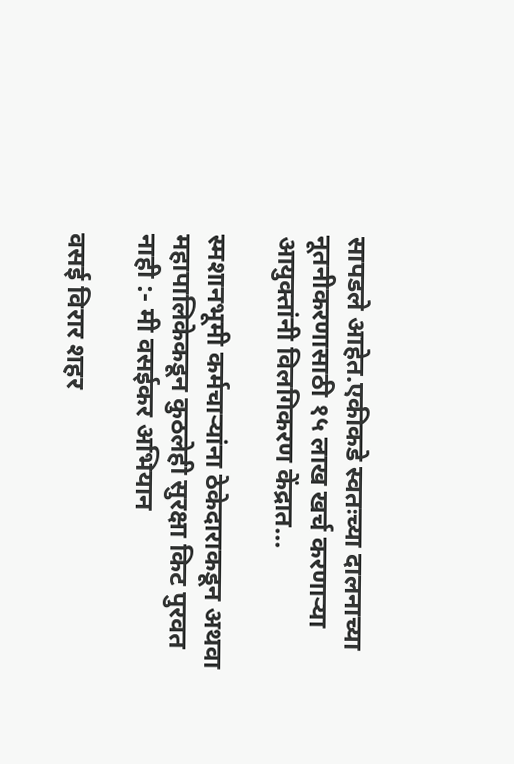सापडले आहेत.एकीकडे स्वतःच्या दालनाच्या नूतनीकरणासाठी १५ लाख खर्च करणाऱ्या आयुक्तांनी विलगिकरण केंद्रात…

स्मशानभूमी कर्मचाऱ्यांना ठेकेदाराकडून अथवा महापालिकेकडून कुठलेही सुरक्षा किट पुरवत नाही :- मी वसईकर अभियान

वसई विरार शहर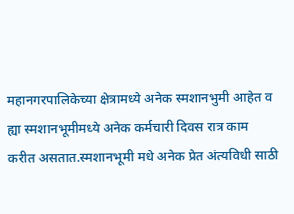महानगरपालिकेच्या क्षेत्रामध्ये अनेक स्मशानभुमी आहेत व ह्या स्मशानभूमीमध्ये अनेक कर्मचारी दिवस रात्र काम करीत असतात.स्मशानभूमी मधे अनेक प्रेत अंत्यविधी साठी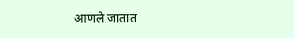आणले जातात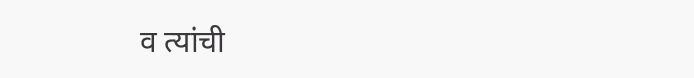व त्यांची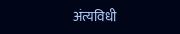अंत्यविधी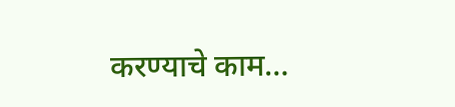करण्याचे काम…